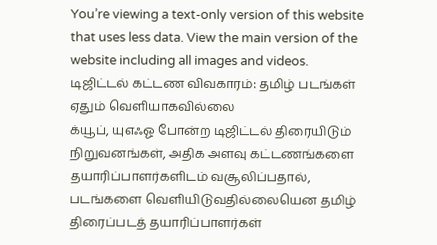You’re viewing a text-only version of this website that uses less data. View the main version of the website including all images and videos.
டிஜிட்டல் கட்டண விவகாரம்: தமிழ் படங்கள் ஏதும் வெளியாகவில்லை
க்யூப், யுஎஃஓ போன்ற டிஜிட்டல் திரையிடும் நிறுவனங்கள், அதிக அளவு கட்டணங்களை தயாரிப்பாளர்களிடம் வசூலிப்பதால், படங்களை வெளியிடுவதில்லையென தமிழ் திரைப்படத் தயாரிப்பாளர்கள்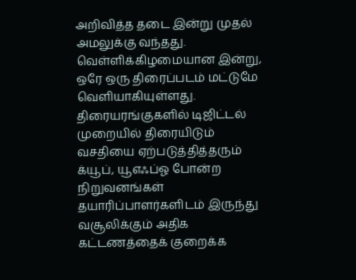அறிவித்த தடை இன்று முதல் அமலுக்கு வந்தது. வெள்ளிக்கிழமையான இன்று, ஒரே ஒரு திரைப்படம் மட்டுமே வெளியாகியுள்ளது.
திரையரங்குகளில் டிஜிட்டல் முறையில் திரையிடும் வசதியை ஏற்படுத்தித்தரும் க்யூப், யூஎஃப்ஓ போன்ற நிறுவனங்கள் தயாரிப்பாளர்களிடம் இருந்து வசூலிக்கும் அதிக கட்டணத்தைக் குறைக்க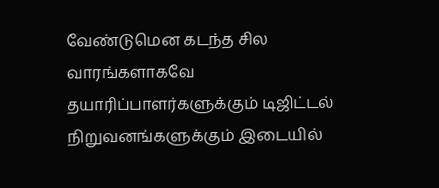வேண்டுமென கடந்த சில வாரங்களாகவே தயாரிப்பாளர்களுக்கும் டிஜிட்டல் நிறுவனங்களுக்கும் இடையில்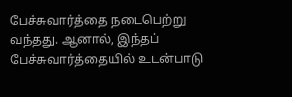பேச்சுவார்த்தை நடைபெற்று வந்தது. ஆனால், இந்தப் பேச்சுவார்த்தையில் உடன்பாடு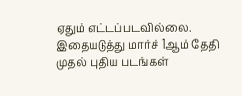ஏதும் எட்டப்படவில்லை.
இதையடுத்து மார்ச் 1ஆம் தேதி முதல் புதிய படங்கள்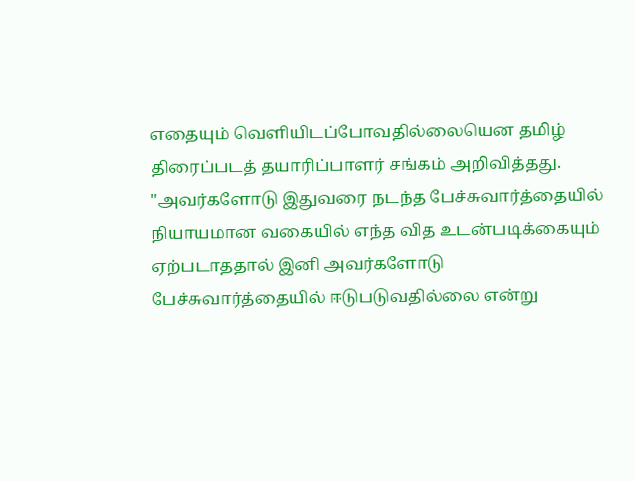எதையும் வெளியிடப்போவதில்லையென தமிழ் திரைப்படத் தயாரிப்பாளர் சங்கம் அறிவித்தது.
"அவர்களோடு இதுவரை நடந்த பேச்சுவார்த்தையில் நியாயமான வகையில் எந்த வித உடன்படிக்கையும் ஏற்படாததால் இனி அவர்களோடு பேச்சுவார்த்தையில் ஈடுபடுவதில்லை என்று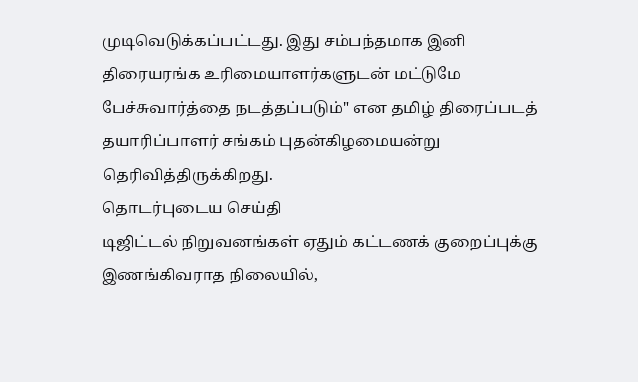முடிவெடுக்கப்பட்டது. இது சம்பந்தமாக இனி திரையரங்க உரிமையாளர்களுடன் மட்டுமே பேச்சுவார்த்தை நடத்தப்படும்" என தமிழ் திரைப்படத் தயாரிப்பாளர் சங்கம் புதன்கிழமையன்று தெரிவித்திருக்கிறது.
தொடர்புடைய செய்தி
டிஜிட்டல் நிறுவனங்கள் ஏதும் கட்டணக் குறைப்புக்கு இணங்கிவராத நிலையில்,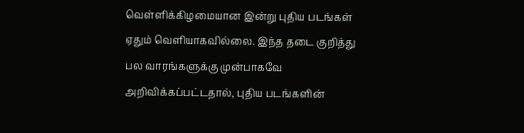வெள்ளிக்கிழமையான இன்று புதிய படங்கள் ஏதும் வெளியாகவில்லை. இந்த தடை குறித்து பல வாரங்களுக்கு முன்பாகவே அறிவிக்கப்பட்டதால், புதிய படங்களின்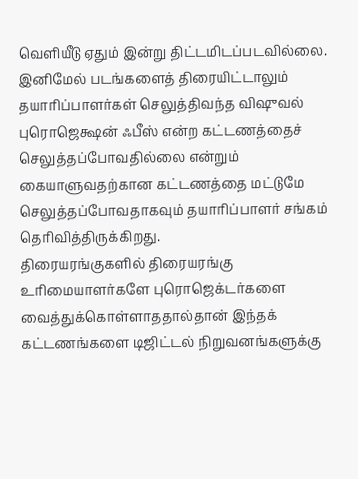வெளியீடு ஏதும் இன்று திட்டமிடப்படவில்லை.
இனிமேல் படங்களைத் திரையிட்டாலும் தயாரிப்பாளர்கள் செலுத்திவந்த விஷுவல் புரொஜெக்ஷன் ஃபீஸ் என்ற கட்டணத்தைச் செலுத்தப்போவதில்லை என்றும் கையாளுவதற்கான கட்டணத்தை மட்டுமே செலுத்தப்போவதாகவும் தயாரிப்பாளர் சங்கம் தெரிவித்திருக்கிறது.
திரையரங்குகளில் திரையரங்கு உரிமையாளர்களே புரொஜெக்டர்களை வைத்துக்கொள்ளாததால்தான் இந்தக் கட்டணங்களை டிஜிட்டல் நிறுவனங்களுக்கு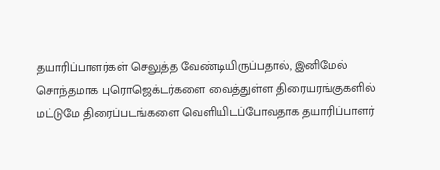தயாரிப்பாளர்கள் செலுத்த வேண்டியிருப்பதால், இனிமேல் சொந்தமாக புரொஜெக்டர்களை வைத்துள்ள திரையரங்குகளில் மட்டுமே திரைப்படங்களை வெளியிடப்போவதாக தயாரிப்பாளர்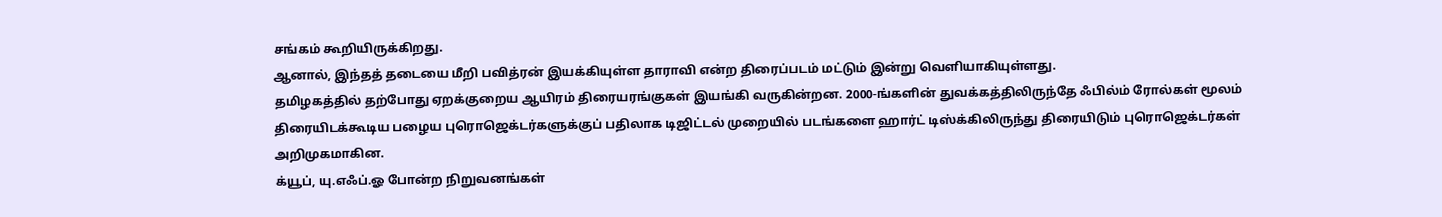சங்கம் கூறியிருக்கிறது.
ஆனால், இந்தத் தடையை மீறி பவித்ரன் இயக்கியுள்ள தாராவி என்ற திரைப்படம் மட்டும் இன்று வெளியாகியுள்ளது.
தமிழகத்தில் தற்போது ஏறக்குறைய ஆயிரம் திரையரங்குகள் இயங்கி வருகின்றன. 2000-ங்களின் துவக்கத்திலிருந்தே ஃபில்ம் ரோல்கள் மூலம் திரையிடக்கூடிய பழைய புரொஜெக்டர்களுக்குப் பதிலாக டிஜிட்டல் முறையில் படங்களை ஹார்ட் டிஸ்க்கிலிருந்து திரையிடும் புரொஜெக்டர்கள் அறிமுகமாகின.
க்யூப், யு.எஃப்.ஓ போன்ற நிறுவனங்கள்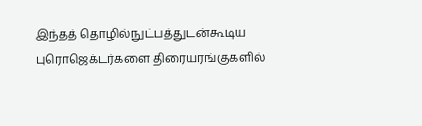இந்தத் தொழில்நுட்பத்துடன்கூடிய புரொஜெக்டர்களை திரையரங்குகளில்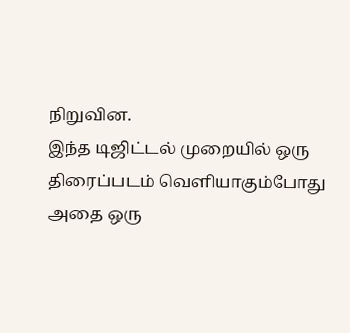நிறுவின.
இந்த டிஜிட்டல் முறையில் ஒரு திரைப்படம் வெளியாகும்போது அதை ஒரு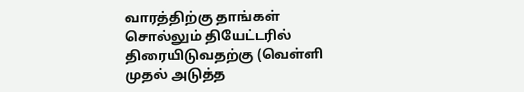வாரத்திற்கு தாங்கள் சொல்லும் தியேட்டரில் திரையிடுவதற்கு (வெள்ளி முதல் அடுத்த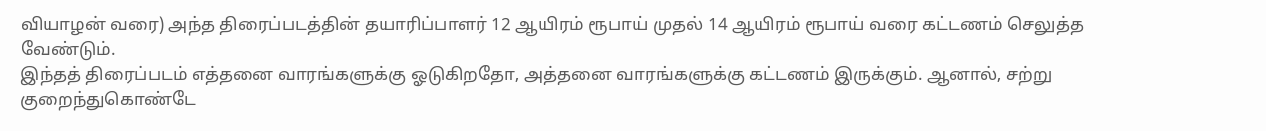வியாழன் வரை) அந்த திரைப்படத்தின் தயாரிப்பாளர் 12 ஆயிரம் ரூபாய் முதல் 14 ஆயிரம் ரூபாய் வரை கட்டணம் செலுத்த வேண்டும்.
இந்தத் திரைப்படம் எத்தனை வாரங்களுக்கு ஓடுகிறதோ, அத்தனை வாரங்களுக்கு கட்டணம் இருக்கும். ஆனால், சற்று குறைந்துகொண்டே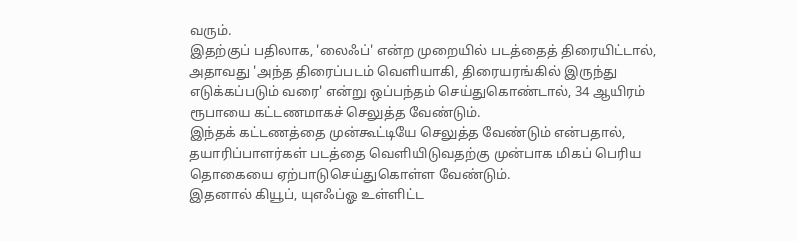வரும்.
இதற்குப் பதிலாக, 'லைஃப்' என்ற முறையில் படத்தைத் திரையிட்டால், அதாவது 'அந்த திரைப்படம் வெளியாகி, திரையரங்கில் இருந்து எடுக்கப்படும் வரை' என்று ஒப்பந்தம் செய்துகொண்டால், 34 ஆயிரம் ரூபாயை கட்டணமாகச் செலுத்த வேண்டும்.
இந்தக் கட்டணத்தை முன்கூட்டியே செலுத்த வேண்டும் என்பதால், தயாரிப்பாளர்கள் படத்தை வெளியிடுவதற்கு முன்பாக மிகப் பெரிய தொகையை ஏற்பாடுசெய்துகொள்ள வேண்டும்.
இதனால் கியூப், யுஎஃப்ஓ உள்ளிட்ட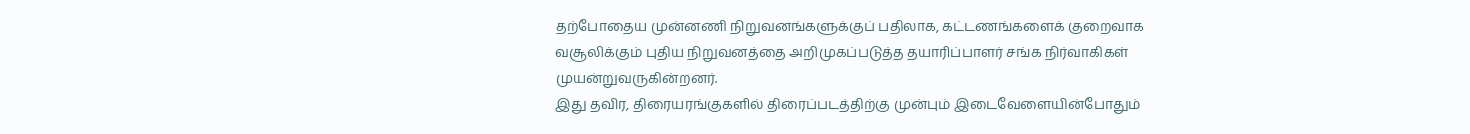தற்போதைய முன்னணி நிறுவனங்களுக்குப் பதிலாக, கட்டணங்களைக் குறைவாக வசூலிக்கும் புதிய நிறுவனத்தை அறிமுகப்படுத்த தயாரிப்பாளர் சங்க நிர்வாகிகள் முயன்றுவருகின்றனர்.
இது தவிர, திரையரங்குகளில் திரைப்படத்திற்கு முன்பும் இடைவேளையின்போதும்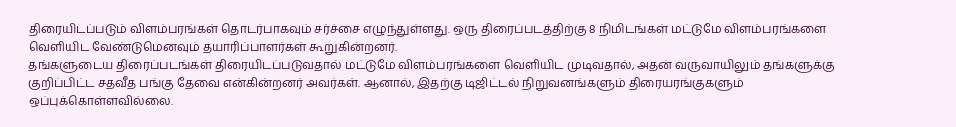திரையிடப்படும் விளம்பரங்கள் தொடர்பாகவும் சர்ச்சை எழுந்துள்ளது. ஒரு திரைப்படத்திற்கு 8 நிமிடங்கள் மட்டுமே விளம்பரங்களை வெளியிட வேண்டுமெனவும் தயாரிப்பாளர்கள் கூறுகின்றனர்.
தங்களுடைய திரைப்படங்கள் திரையிடப்படுவதால் மட்டுமே விளம்பரங்களை வெளியிட முடிவதால், அதன் வருவாயிலும் தங்களுக்கு குறிப்பிட்ட சதவீத பங்கு தேவை என்கின்றனர் அவர்கள். ஆனால், இதற்கு டிஜிட்டல் நிறுவனங்களும் திரையரங்குகளும் ஒப்புக்கொள்ளவில்லை.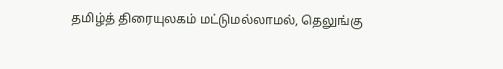தமிழ்த் திரையுலகம் மட்டுமல்லாமல், தெலுங்கு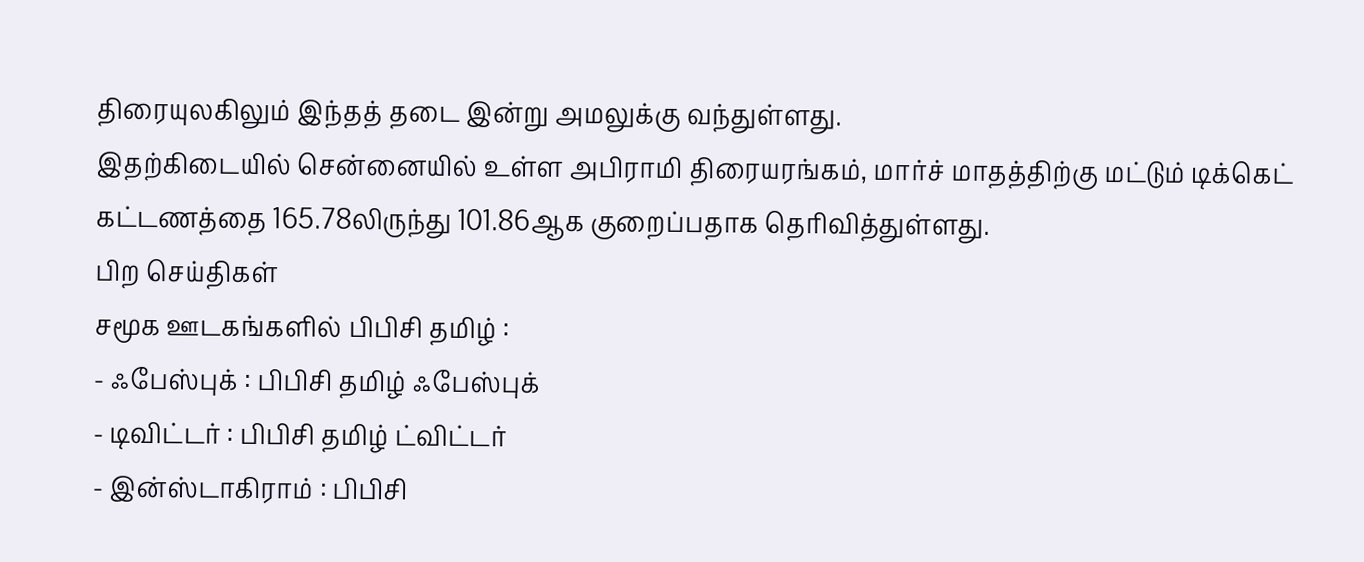திரையுலகிலும் இந்தத் தடை இன்று அமலுக்கு வந்துள்ளது.
இதற்கிடையில் சென்னையில் உள்ள அபிராமி திரையரங்கம், மார்ச் மாதத்திற்கு மட்டும் டிக்கெட் கட்டணத்தை 165.78லிருந்து 101.86ஆக குறைப்பதாக தெரிவித்துள்ளது.
பிற செய்திகள்
சமூக ஊடகங்களில் பிபிசி தமிழ் :
- ஃபேஸ்புக் : பிபிசி தமிழ் ஃபேஸ்புக்
- டிவிட்டர் : பிபிசி தமிழ் ட்விட்டர்
- இன்ஸ்டாகிராம் : பிபிசி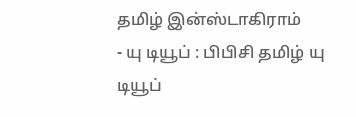தமிழ் இன்ஸ்டாகிராம்
- யு டியூப் : பிபிசி தமிழ் யு டியூப்